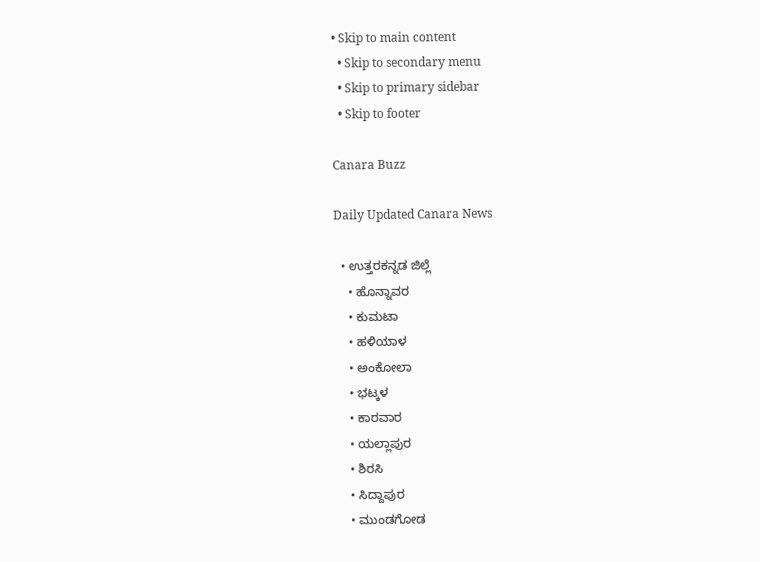• Skip to main content
  • Skip to secondary menu
  • Skip to primary sidebar
  • Skip to footer

Canara Buzz

Daily Updated Canara News

  • ಉತ್ತರಕನ್ನಡ ಜಿಲ್ಲೆ
    • ಹೊನ್ನಾವರ
    • ಕುಮಟಾ
    • ಹಳಿಯಾಳ
    • ಅಂಕೋಲಾ
    • ಭಟ್ಕಳ
    • ಕಾರವಾರ
    • ಯಲ್ಲಾಪುರ
    • ಶಿರಸಿ
    • ಸಿದ್ದಾಪುರ
    • ಮುಂಡಗೋಡ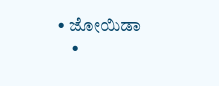• ಜೋಯಿಡಾ
    •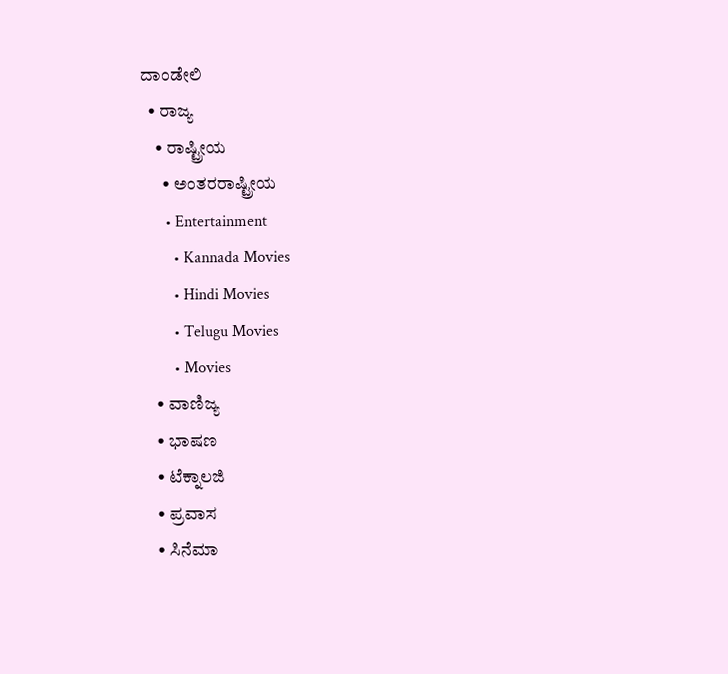ದಾಂಡೇಲಿ
  • ರಾಜ್ಯ
    • ರಾಷ್ಟ್ರೀಯ
      • ಅಂತರರಾಷ್ಟ್ರೀಯ
      • Entertainment
        • Kannada Movies
        • Hindi Movies
        • Telugu Movies
        • Movies
    • ವಾಣಿಜ್ಯ
    • ಭಾಷಣ
    • ಟೆಕ್ನಾಲಜಿ
    • ಪ್ರವಾಸ
    • ಸಿನೆಮಾ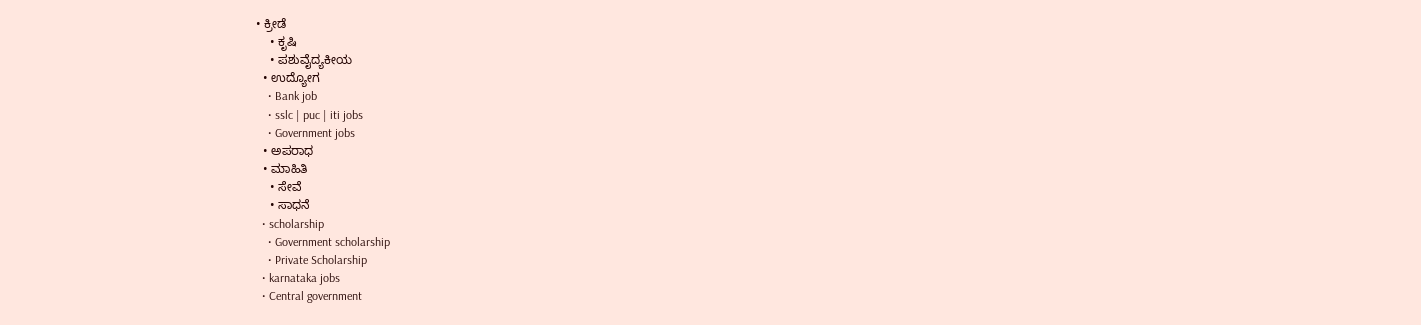• ಕ್ರೀಡೆ
    • ಕೃಷಿ
    • ಪಶುವೈದ್ಯಕೀಯ
  • ಉದ್ಯೋಗ
    • Bank job
    • sslc | puc | iti jobs
    • Government jobs
  • ಅಪರಾಧ
  • ಮಾಹಿತಿ
    • ಸೇವೆ
    • ಸಾಧನೆ
  • scholarship
    • Government scholarship
    • Private Scholarship
  • karnataka jobs
  • Central government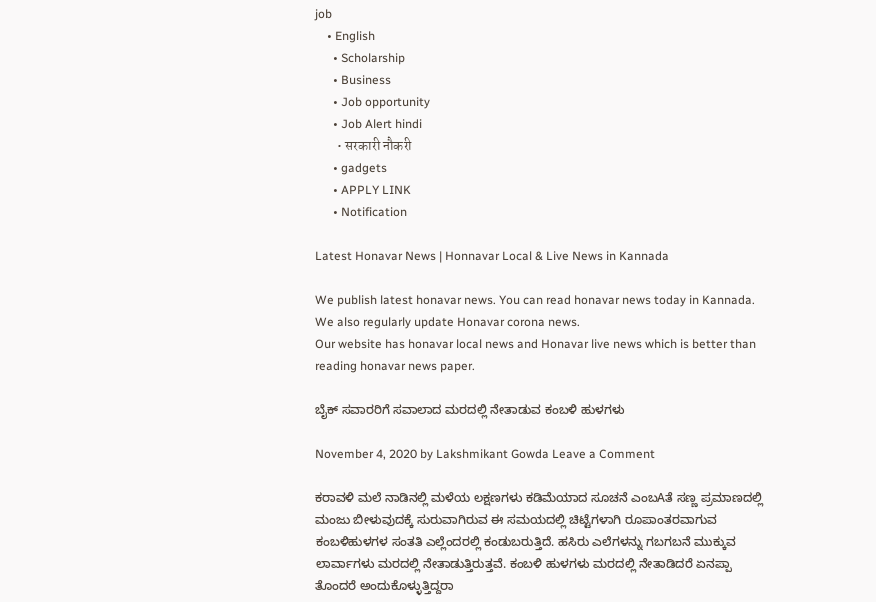job
    • English
      • Scholarship
      • Business
      • Job opportunity
      • Job Alert hindi
        • सरकारी नौकरी
      • gadgets
      • APPLY LINK
      • Notification

Latest Honavar News | Honnavar Local & Live News in Kannada

We publish latest honavar news. You can read honavar news today in Kannada. We also regularly update Honavar corona news.
Our website has honavar local news and Honavar live news which is better than reading honavar news paper.

ಬೈಕ್ ಸವಾರರಿಗೆ ಸವಾಲಾದ ಮರದಲ್ಲಿ ನೇತಾಡುವ ಕಂಬಳಿ ಹುಳಗಳು

November 4, 2020 by Lakshmikant Gowda Leave a Comment

ಕರಾವಳಿ ಮಲೆ ನಾಡಿನಲ್ಲಿ ಮಳೆಯ ಲಕ್ಷಣಗಳು ಕಡಿಮೆಯಾದ ಸೂಚನೆ ಎಂಬAತೆ ಸಣ್ಣ ಪ್ರಮಾಣದಲ್ಲಿ ಮಂಜು ಬೀಳುವುದಕ್ಕೆ ಸುರುವಾಗಿರುವ ಈ ಸಮಯದಲ್ಲಿ ಚಿಟ್ಟೆಗಳಾಗಿ ರೂಪಾಂತರವಾಗುವ ಕಂಬಳಿಹುಳಗಳ ಸಂತತಿ ಎಲ್ಲೆಂದರಲ್ಲಿ ಕಂಡುಬರುತ್ತಿದೆ. ಹಸಿರು ಎಲೆಗಳನ್ನು ಗಬಗಬನೆ ಮುಕ್ಕುವ ಲಾರ್ವಾಗಳು ಮರದಲ್ಲಿ ನೇತಾಡುತ್ತಿರುತ್ತವೆ. ಕಂಬಳಿ ಹುಳಗಳು ಮರದಲ್ಲಿ ನೇತಾಡಿದರೆ ಏನಪ್ಪಾ ತೊಂದರೆ ಅಂದುಕೊಳ್ಳುತ್ತಿದ್ದರಾ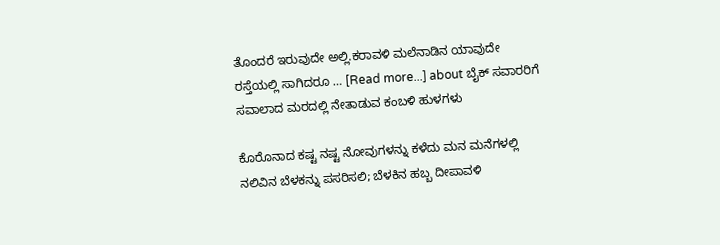ತೊಂದರೆ ಇರುವುದೇ ಅಲ್ಲಿ.ಕರಾವಳಿ ಮಲೆನಾಡಿನ ಯಾವುದೇ ರಸ್ತೆಯಲ್ಲಿ ಸಾಗಿದರೂ … [Read more...] about ಬೈಕ್ ಸವಾರರಿಗೆ ಸವಾಲಾದ ಮರದಲ್ಲಿ ನೇತಾಡುವ ಕಂಬಳಿ ಹುಳಗಳು

ಕೊರೊನಾದ ಕಷ್ಟ ನಷ್ಟ ನೋವುಗಳನ್ನು ಕಳೆದು ಮನ ಮನೆಗಳಲ್ಲಿ ನಲಿವಿನ ಬೆಳಕನ್ನು ಪಸರಿಸಲಿ; ಬೆಳಕಿನ ಹಬ್ಬ ದೀಪಾವಳಿ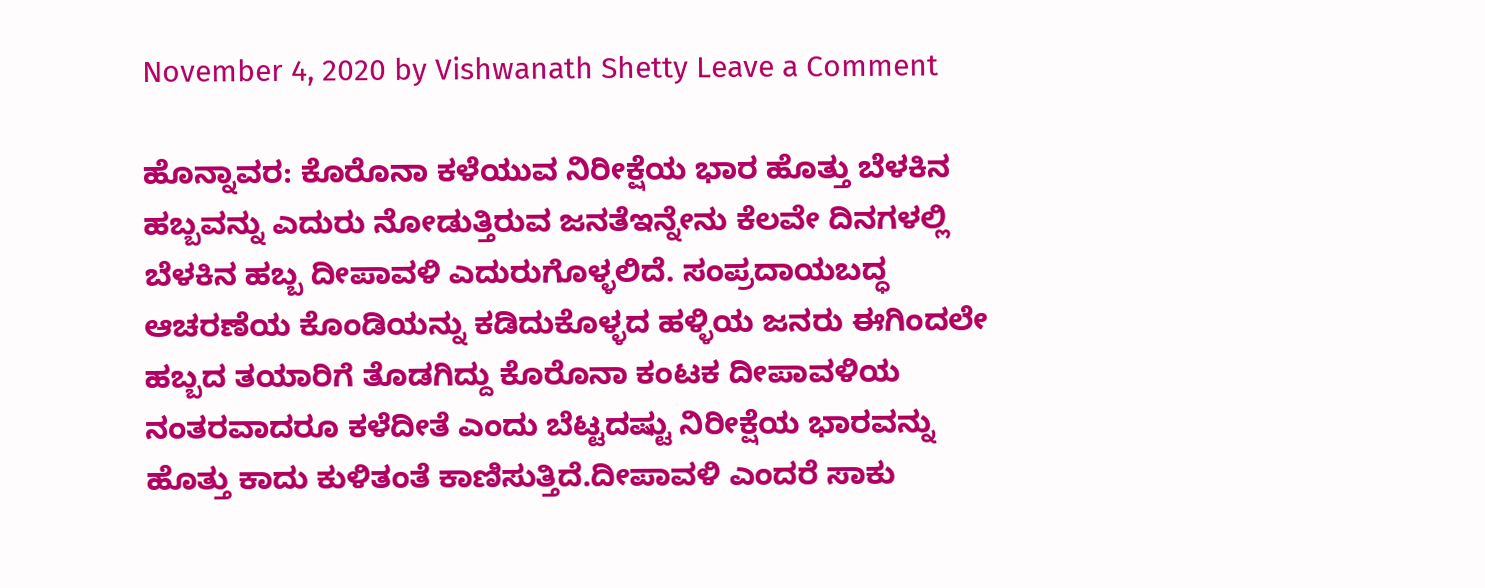November 4, 2020 by Vishwanath Shetty Leave a Comment

ಹೊನ್ನಾವರ: ಕೊರೊನಾ ಕಳೆಯುವ ನಿರೀಕ್ಷೆಯ ಭಾರ ಹೊತ್ತು ಬೆಳಕಿನ ಹಬ್ಬವನ್ನು ಎದುರು ನೋಡುತ್ತಿರುವ ಜನತೆಇನ್ನೇನು ಕೆಲವೇ ದಿನಗಳಲ್ಲಿ ಬೆಳಕಿನ ಹಬ್ಬ ದೀಪಾವಳಿ ಎದುರುಗೊಳ್ಳಲಿದೆ. ಸಂಪ್ರದಾಯಬದ್ಧ ಆಚರಣೆಯ ಕೊಂಡಿಯನ್ನು ಕಡಿದುಕೊಳ್ಳದ ಹಳ್ಳಿಯ ಜನರು ಈಗಿಂದಲೇ ಹಬ್ಬದ ತಯಾರಿಗೆ ತೊಡಗಿದ್ದು ಕೊರೊನಾ ಕಂಟಕ ದೀಪಾವಳಿಯ ನಂತರವಾದರೂ ಕಳೆದೀತೆ ಎಂದು ಬೆಟ್ಟದಷ್ಟು ನಿರೀಕ್ಷೆಯ ಭಾರವನ್ನು ಹೊತ್ತು ಕಾದು ಕುಳಿತಂತೆ ಕಾಣಿಸುತ್ತಿದೆ.ದೀಪಾವಳಿ ಎಂದರೆ ಸಾಕು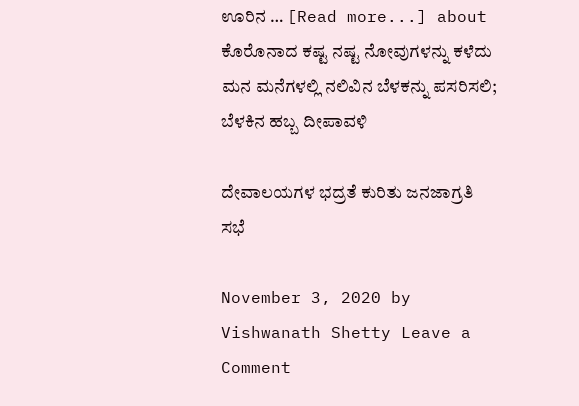ಊರಿನ … [Read more...] about ಕೊರೊನಾದ ಕಷ್ಟ ನಷ್ಟ ನೋವುಗಳನ್ನು ಕಳೆದು ಮನ ಮನೆಗಳಲ್ಲಿ ನಲಿವಿನ ಬೆಳಕನ್ನು ಪಸರಿಸಲಿ; ಬೆಳಕಿನ ಹಬ್ಬ ದೀಪಾವಳಿ

ದೇವಾಲಯಗಳ ಭದ್ರತೆ ಕುರಿತು ಜನಜಾಗ್ರತಿ ಸಭೆ

November 3, 2020 by Vishwanath Shetty Leave a Comment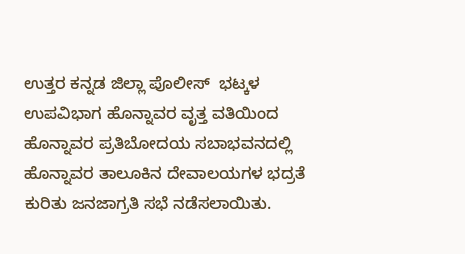ಉತ್ತರ ಕನ್ನಡ ಜಿಲ್ಲಾ ಪೊಲೀಸ್  ಭಟ್ಕಳ ಉಪವಿಭಾಗ ಹೊನ್ನಾವರ ವೃತ್ತ ವತಿಯಿಂದ ಹೊನ್ನಾವರ ಪ್ರತಿಬೋದಯ ಸಬಾಭವನದಲ್ಲಿ ಹೊನ್ನಾವರ ತಾಲೂಕಿನ ದೇವಾಲಯಗಳ ಭದ್ರತೆ ಕುರಿತು ಜನಜಾಗ್ರತಿ ಸಭೆ ನಡೆಸಲಾಯಿತು.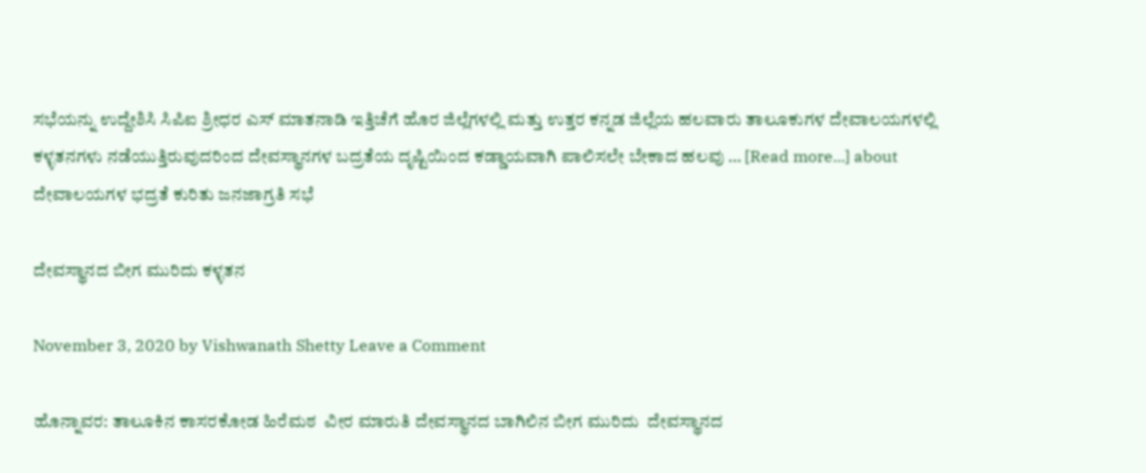ಸಭೆಯನ್ನು ಉದ್ದೇಶಿಸಿ ಸಿಪಿಐ ಶ್ರೀಧರ ಎಸ್ ಮಾತನಾಡಿ ಇತ್ತಿಚೆಗೆ ಹೊರ ಜಿಲ್ಲೆಗಳಲ್ಲಿ ಮತ್ತು ಉತ್ತರ ಕನ್ನಡ ಜಿಲ್ಲೆಯ ಹಲವಾರು ತಾಲೂಕುಗಳ ದೇವಾಲಯಗಳಲ್ಲಿ ಕಳ್ಳತನಗಳು ನಡೆಯುತ್ತಿರುವುದರಿಂದ ದೇವಸ್ಥಾನಗಳ ಬದ್ರತೆಯ ದೃಷ್ಟಿಯಿಂದ ಕಡ್ಡಾಯವಾಗಿ ಪಾಲಿಸಲೇ ಬೇಕಾದ ಹಲವು … [Read more...] about ದೇವಾಲಯಗಳ ಭದ್ರತೆ ಕುರಿತು ಜನಜಾಗ್ರತಿ ಸಭೆ

ದೇವಸ್ಥಾನದ ಬೀಗ ಮುರಿದು ಕಳ್ಳತನ

November 3, 2020 by Vishwanath Shetty Leave a Comment

ಹೊನ್ನಾವರ: ತಾಲೂಕಿನ ಕಾಸರಕೋಡ ಹಿರೆಮಠ  ವೀರ ಮಾರುತಿ ದೇವಸ್ಥಾನದ ಬಾಗಿಲಿನ ಬೀಗ ಮುರಿದು  ದೇವಸ್ಥಾನದ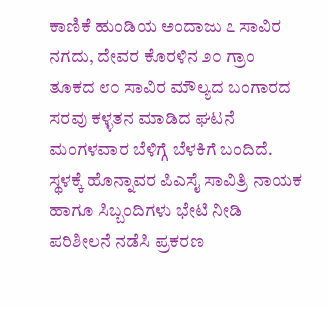ಕಾಣಿಕೆ ಹುಂಡಿಯ ಅಂದಾಜು ೭ ಸಾವಿರ ನಗದು, ದೇವರ ಕೊರಳಿನ ೨೦ ಗ್ರಾಂ ತೂಕದ ೮೦ ಸಾವಿರ ಮೌಲ್ಯದ ಬಂಗಾರದ ಸರವು ಕಳ್ಳತನ ಮಾಡಿದ ಘಟನೆ ಮಂಗಳವಾರ ಬೆಳಿಗ್ಗೆ ಬೆಳಕಿಗೆ ಬಂದಿದೆ. ಸ್ಥಳಕ್ಕೆ ಹೊನ್ನಾವರ ಪಿಎಸೈ ಸಾವಿತ್ರಿ ನಾಯಕ ಹಾಗೂ ಸಿಬ್ಬಂದಿಗಳು ಭೇಟಿ ನೀಡಿ ಪರಿಶೀಲನೆ ನಡೆಸಿ ಪ್ರಕರಣ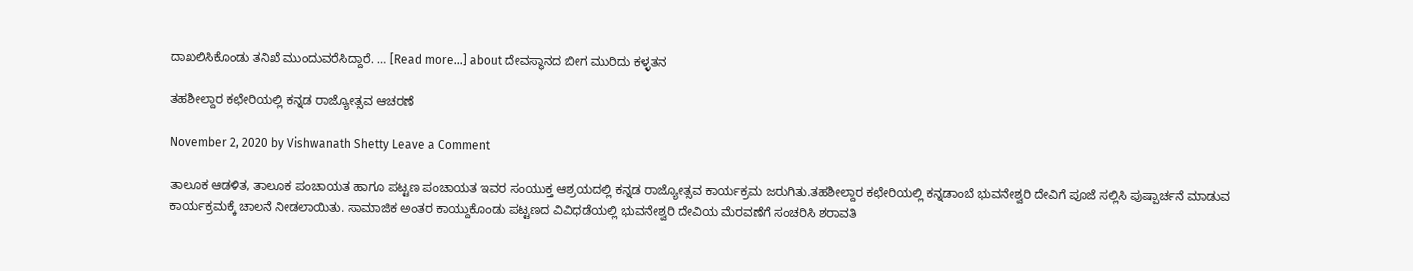ದಾಖಲಿಸಿಕೊಂಡು ತನಿಖೆ ಮುಂದುವರೆಸಿದ್ದಾರೆ. … [Read more...] about ದೇವಸ್ಥಾನದ ಬೀಗ ಮುರಿದು ಕಳ್ಳತನ

ತಹಶೀಲ್ದಾರ ಕಛೇರಿಯಲ್ಲಿ ಕನ್ನಡ ರಾಜ್ಯೋತ್ಸವ ಆಚರಣೆ

November 2, 2020 by Vishwanath Shetty Leave a Comment

ತಾಲೂಕ ಆಡಳಿತ, ತಾಲೂಕ ಪಂಚಾಯತ ಹಾಗೂ ಪಟ್ಟಣ ಪಂಚಾಯತ ಇವರ ಸಂಯುಕ್ತ ಆಶ್ರಯದಲ್ಲಿ ಕನ್ನಡ ರಾಜ್ಯೋತ್ಸವ ಕಾರ್ಯಕ್ರಮ ಜರುಗಿತು.ತಹಶೀಲ್ದಾರ ಕಛೇರಿಯಲ್ಲಿ ಕನ್ನಡಾಂಬೆ ಭುವನೇಶ್ವರಿ ದೇವಿಗೆ ಪೂಜೆ ಸಲ್ಲಿಸಿ ಪುಷ್ಪಾರ್ಚನೆ ಮಾಡುವ ಕಾರ್ಯಕ್ರಮಕ್ಕೆ ಚಾಲನೆ ನೀಡಲಾಯಿತು. ಸಾಮಾಜಿಕ ಅಂತರ ಕಾಯ್ದುಕೊಂಡು ಪಟ್ಟಣದ ವಿವಿಧಡೆಯಲ್ಲಿ ಭುವನೇಶ್ವರಿ ದೇವಿಯ ಮೆರವಣೆಗೆ ಸಂಚರಿಸಿ ಶರಾವತಿ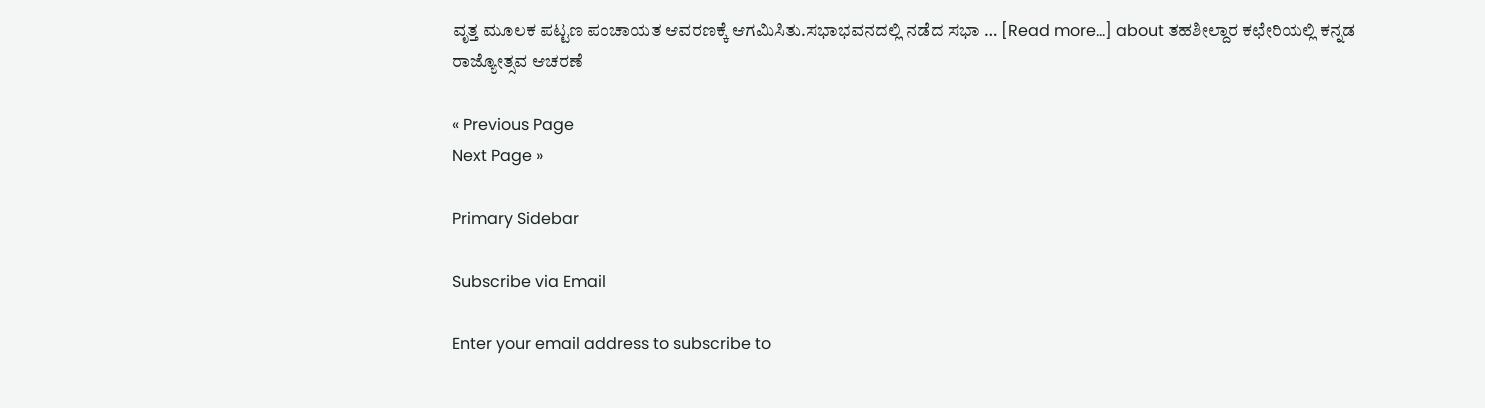ವೃತ್ತ ಮೂಲಕ ಪಟ್ಟಣ ಪಂಚಾಯತ ಆವರಣಕ್ಕೆ ಆಗಮಿಸಿತು.ಸಭಾಭವನದಲ್ಲಿ ನಡೆದ ಸಭಾ … [Read more...] about ತಹಶೀಲ್ದಾರ ಕಛೇರಿಯಲ್ಲಿ ಕನ್ನಡ ರಾಜ್ಯೋತ್ಸವ ಆಚರಣೆ

« Previous Page
Next Page »

Primary Sidebar

Subscribe via Email

Enter your email address to subscribe to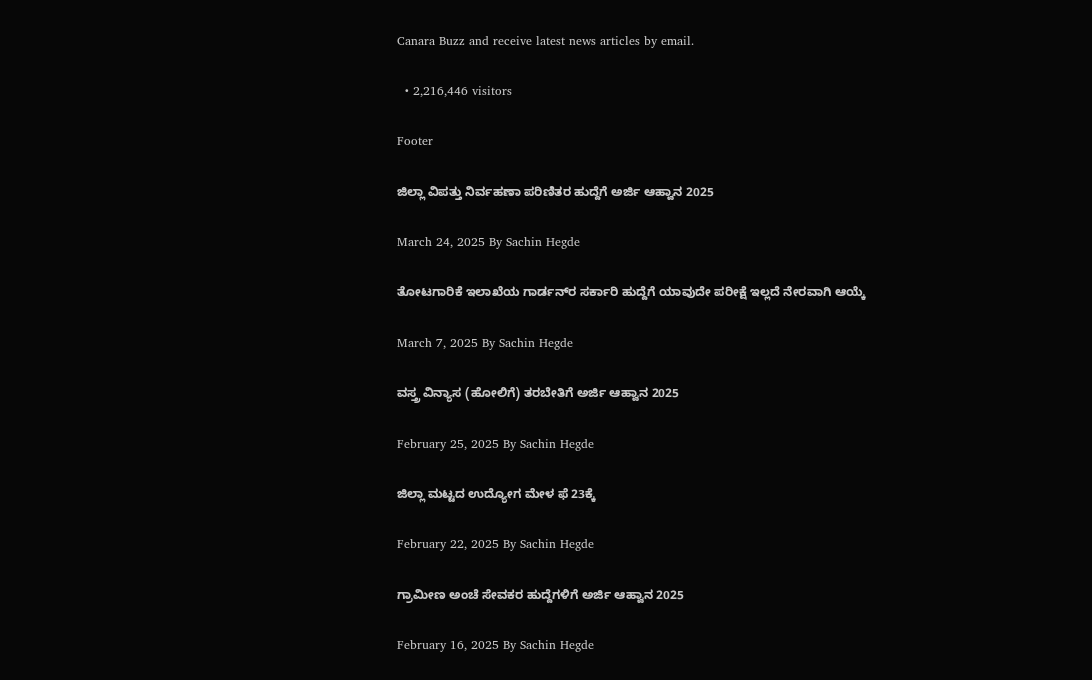Canara Buzz and receive latest news articles by email.

  • 2,216,446 visitors

Footer

ಜಿಲ್ಲಾ ವಿಪತ್ತು ನಿರ್ವಹಣಾ ಪರಿಣಿತರ ಹುದ್ದೆಗೆ ಅರ್ಜಿ ಆಹ್ವಾನ 2025

March 24, 2025 By Sachin Hegde

ತೋಟಗಾರಿಕೆ ಇಲಾಖೆಯ ಗಾರ್ಡನ್‌ರ ಸರ್ಕಾರಿ ಹುದ್ದೆಗೆ ಯಾವುದೇ ಪರೀಕ್ಷೆ ಇಲ್ಲದೆ ನೇರವಾಗಿ ಆಯ್ಕೆ

March 7, 2025 By Sachin Hegde

ವಸ್ತ್ರ ವಿನ್ಯಾಸ (ಹೋಲಿಗೆ) ತರಬೇತಿಗೆ ಅರ್ಜಿ ಆಹ್ವಾನ 2025

February 25, 2025 By Sachin Hegde

ಜಿಲ್ಲಾ ಮಟ್ಟದ ಉದ್ಯೋಗ ಮೇಳ ಫೆ 23ಕ್ಕೆ

February 22, 2025 By Sachin Hegde

ಗ್ರಾಮೀಣ ಅಂಚೆ ಸೇವಕರ ಹುದ್ದೆಗಳಿಗೆ ಅರ್ಜಿ ಆಹ್ವಾನ 2025

February 16, 2025 By Sachin Hegde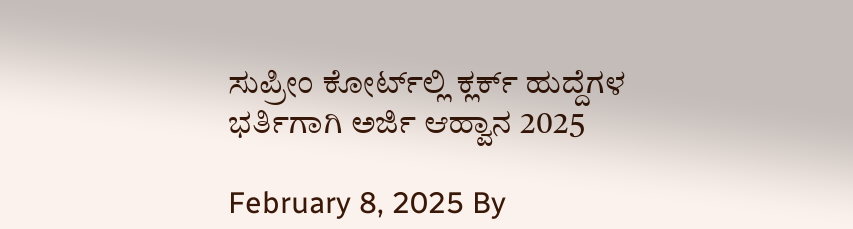ಸುಪ್ರೀಂ ಕೋರ್ಟ್‌ಲ್ಲಿ ಕ್ಲರ್ಕ್ ಹುದ್ದೆಗಳ ಭರ್ತಿಗಾಗಿ ಅರ್ಜಿ ಆಹ್ವಾನ 2025

February 8, 2025 By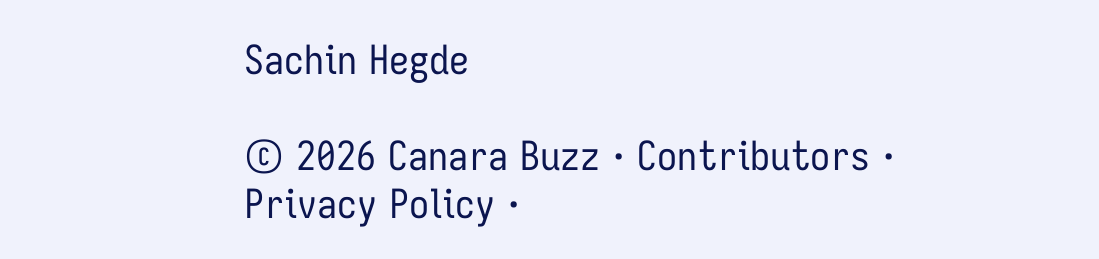Sachin Hegde

© 2026 Canara Buzz · Contributors · Privacy Policy ·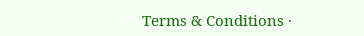Terms & Conditions ·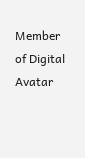Member of Digital Avatar